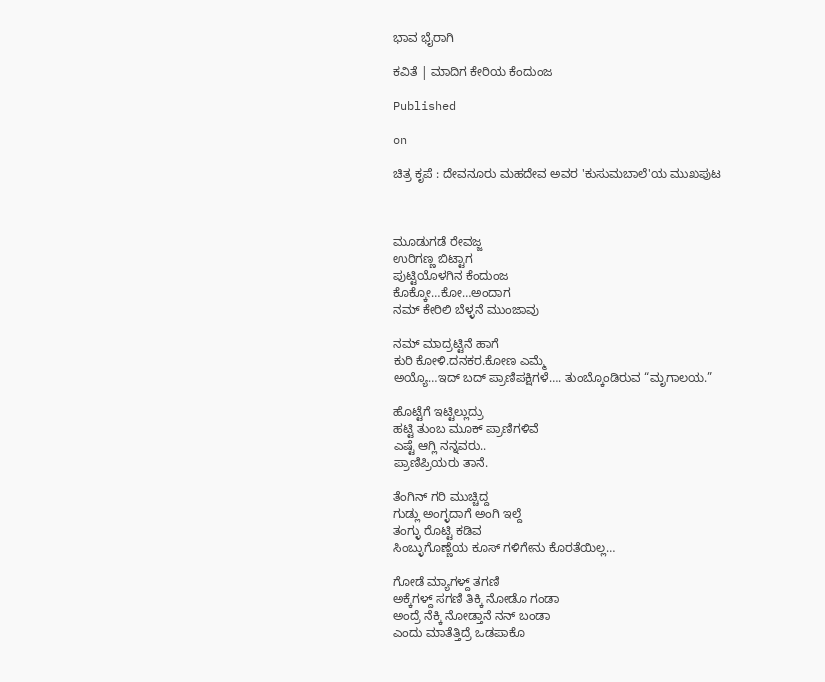ಭಾವ ಭೈರಾಗಿ

ಕವಿತೆ | ಮಾದಿಗ ಕೇರಿಯ ಕೆಂದುಂಜ

Published

on

ಚಿತ್ರ ಕೃಪೆ : ದೇವನೂರು ಮಹದೇವ ಅವರ 'ಕುಸುಮಬಾಲೆ'ಯ ಮುಖಪುಟ



ಮೂಡುಗಡೆ ರೇವಜ್ಜ
ಉರಿಗಣ್ಣ ಬಿಟ್ಟಾಗ
ಪುಟ್ಟಿಯೊಳಗಿನ ಕೆಂದುಂಜ
ಕೊಕ್ಕೋ…ಕೋ…ಅಂದಾಗ
ನಮ್ ಕೇರಿಲಿ ಬೆಳ್ಳನೆ ಮುಂಜಾವು

ನಮ್ ಮಾದ್ರಟ್ಟಿನೆ ಹಾಗೆ
ಕುರಿ ಕೋಳಿ.ದನಕರ.ಕೋಣ ಎಮ್ಮೆ
ಅಯ್ಯೊ…ಇದ್ ಬದ್ ಪ್ರಾಣಿಪಕ್ಷಿಗಳೆ…. ತುಂಬ್ಕೊಂಡಿರುವ “ಮೃಗಾಲಯ.”

ಹೊಟ್ಟೆಗೆ ಇಟ್ಟಿಲ್ಲುದ್ರು
ಹಟ್ಟಿ ತುಂಬ ಮೂಕ್ ಪ್ರಾಣಿಗಳಿವೆ
ಎಷ್ಟೆ ಆಗ್ಲಿ ನನ್ನವರು..
ಪ್ರಾಣಿಪ್ರಿಯರು ತಾನೆ.

ತೆಂಗಿನ್ ಗರಿ ಮುಚ್ಚಿದ್ದ
ಗುಡ್ಲು ಅಂಗ್ಳದಾಗೆ ಅಂಗಿ ಇಲ್ದೆ
ತಂಗ್ಳು ರೊಟ್ಟಿ ಕಡಿವ
ಸಿಂಬ್ಳುಗೊಣ್ಣೆಯ ಕೂಸ್ ಗಳಿಗೇನು ಕೊರತೆಯಿಲ್ಲ…

ಗೋಡೆ ಮ್ಯಾಗಳ್ದ್ ತಗಣಿ
ಅಕ್ಕೆಗಳ್ದ್ ಸಗಣಿ ತಿಕ್ಕಿ ನೋಡೊ ಗಂಡಾ
ಅಂದ್ರೆ ನೆಕ್ಕಿ ನೋಡ್ತಾನೆ ನನ್ ಬಂಡಾ
ಎಂದು ಮಾತೆತ್ತಿದ್ರೆ ಒಡಪಾಕೊ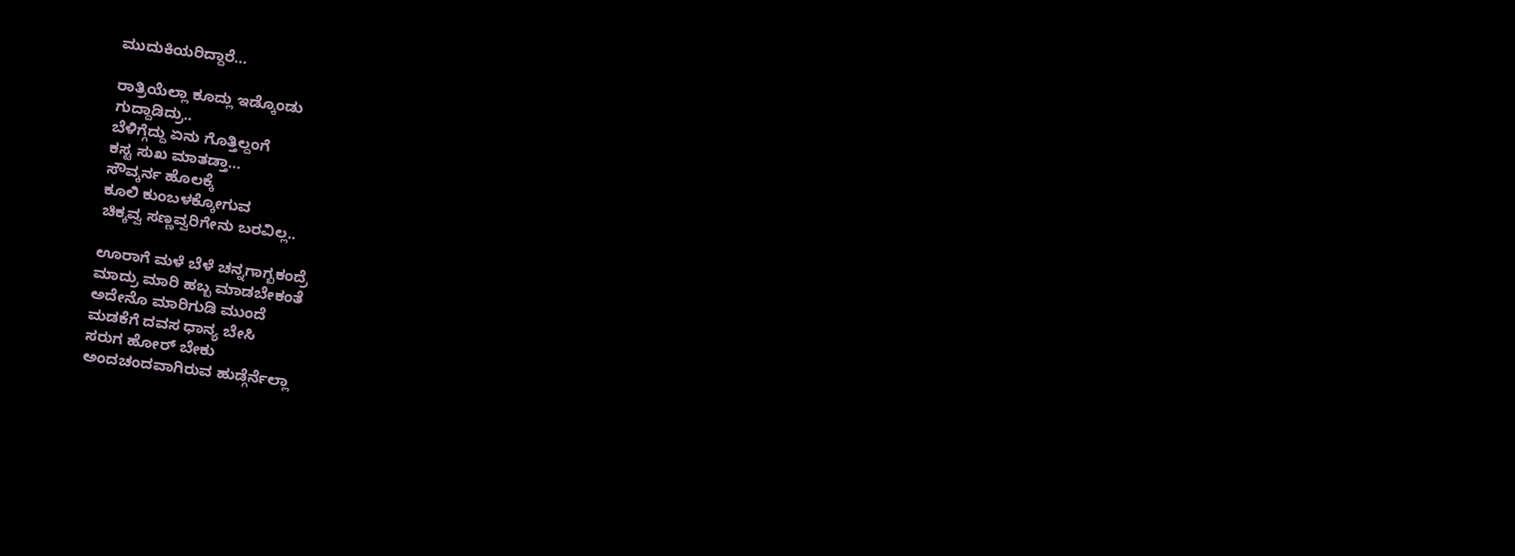ಮುದುಕಿಯರಿದ್ದಾರೆ…

ರಾತ್ರಿಯೆಲ್ಲಾ ಕೂದ್ಲು ಇಡ್ಕೊಂಡು
ಗುದ್ದಾಡಿದ್ರು..
ಬೆಳಿಗ್ಗೆದ್ದು ಏನು ಗೊತ್ತಿಲ್ದಂಗೆ
ಕಸ್ಟ ಸುಖ ಮಾತಡ್ತಾ…
ಸೌವ್ಕರ್ನ ಹೊಲಕ್ಕೆ
ಕೂಲಿ ಕುಂಬಳಕ್ಕೋಗುವ
ಚಿಕ್ಕವ್ವ ಸಣ್ಣವ್ವರಿಗೇನು ಬರವಿಲ್ಲ..

ಊರಾಗೆ ಮಳೆ ಬೆಳೆ ಚನ್ನಗಾಗ್ಬಕಂದ್ರೆ
ಮಾದ್ರು ಮಾರಿ ಹಬ್ಬ ಮಾಡಬೇಕಂತೆ
ಅದೇನೊ ಮಾರಿಗುಡಿ ಮುಂದೆ
ಮಡಕೆಗೆ ದವಸ ಧಾನ್ಯ ಬೇಸಿ
ಸರುಗ ಹೋರ್ ಬೇಕು
ಅಂದಚಂದವಾಗಿರುವ ಹುಡ್ಗೆರ್ನೆಲ್ಲಾ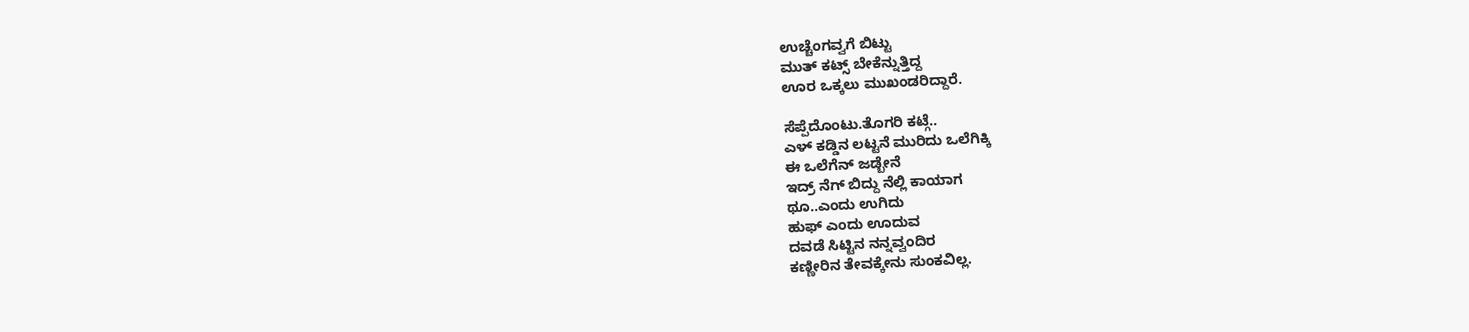ಉಚ್ಚೆಂಗವ್ವಗೆ ಬಿಟ್ಟು
ಮುತ್ ಕಟ್ಸ್ ಬೇಕೆನ್ನುತ್ತಿದ್ದ
ಊರ ಒಕ್ಕಲು ಮುಖಂಡರಿದ್ದಾರೆ.

ಸೆಪ್ಪೆದೊಂಟು.ತೊಗರಿ ಕಟ್ಗೆ..
ಎಳ್ ಕಡ್ಡಿನ ಲಟ್ಟನೆ ಮುರಿದು ಒಲೆಗಿಕ್ಕಿ
ಈ ಒಲೆಗೆನ್ ಜಡ್ಬೇನೆ
ಇದ್ರ್ ನೆಗ್ ಬಿದ್ದು ನೆಲ್ಲಿ ಕಾಯಾಗ
ಥೂ..ಎಂದು ಉಗಿದು
ಹುಫ್ ಎಂದು ಊದುವ
ದವಡೆ ಸಿಟ್ಟಿನ ನನ್ನವ್ವಂದಿರ
ಕಣ್ಣೀರಿನ ತೇವಕ್ಕೇನು ಸುಂಕವಿಲ್ಲ.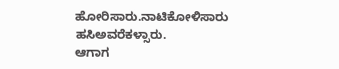ಹೋರಿಸಾರು.ನಾಟಿಕೋಳಿಸಾರು
ಹಸಿಅವರೆಕಳ್ಸಾರು.
ಆಗಾಗ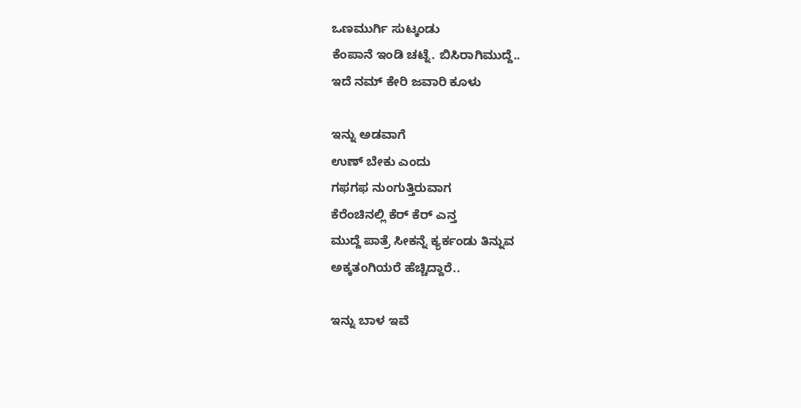ಒಣಮುರ್ಗಿ ಸುಟ್ಕಂಡು
ಕೆಂಪಾನೆ ಇಂಡಿ ಚಟ್ನೆ. ಬಿಸಿರಾಗಿಮುದ್ದೆ..
ಇದೆ ನಮ್ ಕೇರಿ ಜವಾರಿ ಕೂಳು

ಇನ್ನು ಅಡವಾಗೆ
ಉಣ್ ಬೇಕು ಎಂದು
ಗಫಗಫ ನುಂಗುತ್ತಿರುವಾಗ
ಕೆರೆಂಚಿನಲ್ಲಿ ಕೆರ್ ಕೆರ್ ಎನ್ತ
ಮುದ್ದೆ ಪಾತ್ರೆ ಸೀಕನ್ನೆ ಕ್ಯರ್ಕಂಡು ತಿನ್ನುವ
ಅಕ್ಕತಂಗಿಯರೆ ಹೆಚ್ಚಿದ್ದಾರೆ..

ಇನ್ನು ಬಾಳ ಇವೆ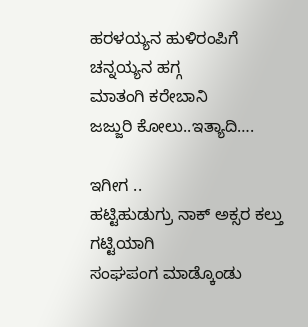ಹರಳಯ್ಯನ ಹುಳಿರಂಪಿಗೆ
ಚನ್ನಯ್ಯನ ಹಗ್ಗ
ಮಾತಂಗಿ ಕರೇಬಾನಿ
ಜಜ್ಜುರಿ ಕೋಲು..ಇತ್ಯಾದಿ….

ಇಗೀಗ ..
ಹಟ್ಟಿಹುಡುಗ್ರು ನಾಕ್ ಅಕ್ಸರ ಕಲ್ತು ಗಟ್ಟಿಯಾಗಿ
ಸಂಘಪಂಗ ಮಾಡ್ಕೊಂಡು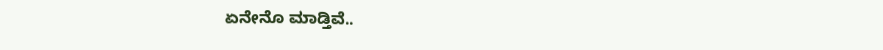ಏನೇನೊ ಮಾಡ್ತಿವೆ..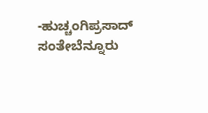-ಹುಚ್ಚಂಗಿಪ್ರಸಾದ್ ಸಂತೇಬೆನ್ನೂರು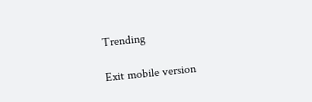Trending

Exit mobile version